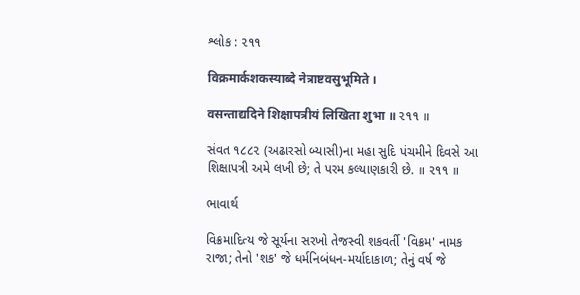શ્લોક : ૨૧૧

विक्रमार्कशकस्याब्दे नेत्राष्टवसुभूमिते ।

वसन्ताद्यदिने शिक्षापत्रीयं लिखिता शुभा ॥ ૨૧૧ ॥

સંવત ૧૮૮૨ (અઢારસો બ્યાસી)ના મહા સુદિ પંચમીને દિવસે આ શિક્ષાપત્રી અમે લખી છે; તે પરમ કલ્યાણકારી છે. ॥ ૨૧૧ ॥

ભાવાર્થ

વિક્રમાદિત્ય જે સૂર્યના સરખો તેજસ્વી શકવર્તી 'વિક્રમ' નામક રાજા; તેનો 'શક' જે ધર્મનિબંધન-મર્યાદાકાળ; તેનું વર્ષ જે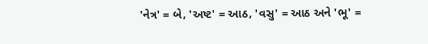'નેત્ર' = બે, 'અષ્ટ' = આઠ, 'વસુ' = આઠ અને 'ભૂ' =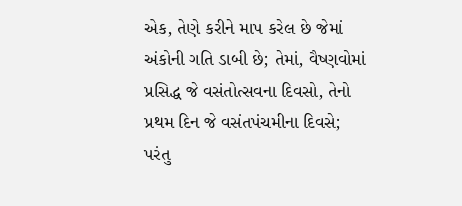એક, તેણે કરીને માપ કરેલ છે જેમાં અંકોની ગતિ ડાબી છે; તેમાં, વૈષ્ણવોમાં પ્રસિદ્ધ જે વસંતોત્સવના દિવસો, તેનો પ્રથમ દિન જે વસંતપંચમીના દિવસે; પરંતુ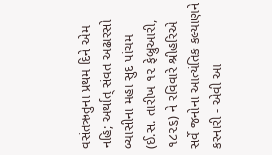વસંતઋતુના પ્રથમ દિને એમ નહિ; અર્થાત્ સંવત અઢારસો બ્યાસીના મહા સુદ પાંચમ (ઈ.સ. તારીખ ૧૨ ફેબ્રુઆરી, ૧૮૨૬) ને રવિવારે શ્રીહરિએ સર્વે જનોના આત્યંતિક કલ્યાણને કરનારી - એવી આ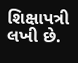શિક્ષાપત્રી લખી છે.